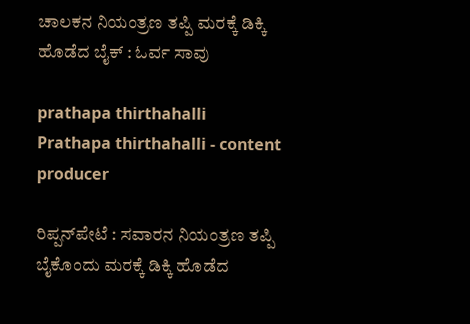ಚಾಲಕನ ನಿಯಂತ್ರಣ ತಪ್ಪಿ ಮರಕ್ಕೆ ಡಿಕ್ಕಿ ಹೊಡೆದ ಬೈಕ್ : ಓರ್ವ ಸಾವು

prathapa thirthahalli
Prathapa thirthahalli - content producer

ರಿಪ್ಪನ್‌ಪೇಟೆ : ಸವಾರನ ನಿಯಂತ್ರಣ ತಪ್ಪಿ ಬೈಕೊಂದು ಮರಕ್ಕೆ ಡಿಕ್ಕಿ ಹೊಡೆದ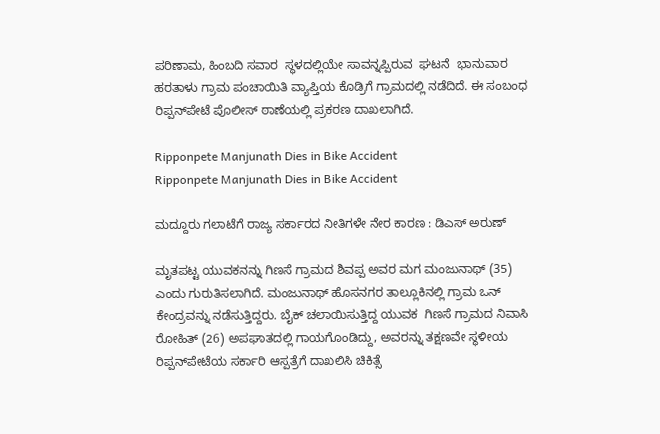ಪರಿಣಾಮ, ಹಿಂಬದಿ ಸವಾರ  ಸ್ಥಳದಲ್ಲಿಯೇ ಸಾವನ್ನಪ್ಪಿರುವ  ಘಟನೆ  ಭಾನುವಾರ ಹರತಾಳು ಗ್ರಾಮ ಪಂಚಾಯಿತಿ ವ್ಯಾಪ್ತಿಯ ಕೊಡ್ರಿಗೆ ಗ್ರಾಮದಲ್ಲಿ ನಡೆದಿದೆ. ಈ ಸಂಬಂಧ ರಿಪ್ಪನ್‌ಪೇಟೆ ಪೊಲೀಸ್ ಠಾಣೆಯಲ್ಲಿ ಪ್ರಕರಣ ದಾಖಲಾಗಿದೆ.

Ripponpete Manjunath Dies in Bike Accident
Ripponpete Manjunath Dies in Bike Accident

ಮದ್ದೂರು ಗಲಾಟೆಗೆ ರಾಜ್ಯ ಸರ್ಕಾರದ ನೀತಿಗಳೇ ನೇರ ಕಾರಣ : ಡಿಎಸ್ ಅರುಣ್

ಮೃತಪಟ್ಟ ಯುವಕನನ್ನು ಗಿಣಸೆ ಗ್ರಾಮದ ಶಿವಪ್ಪ ಅವರ ಮಗ ಮಂಜುನಾಥ್ (35) ಎಂದು ಗುರುತಿಸಲಾಗಿದೆ. ಮಂಜುನಾಥ್ ಹೊಸನಗರ ತಾಲ್ಲೂಕಿನಲ್ಲಿ ಗ್ರಾಮ ಒನ್ ಕೇಂದ್ರವನ್ನು ನಡೆಸುತ್ತಿದ್ದರು. ಬೈಕ್ ಚಲಾಯಿಸುತ್ತಿದ್ದ ಯುವಕ  ಗಿಣಸೆ ಗ್ರಾಮದ ನಿವಾಸಿ ರೋಹಿತ್ (26) ಅಪಘಾತದಲ್ಲಿ ಗಾಯಗೊಂಡಿದ್ದು, ಅವರನ್ನು ತಕ್ಷಣವೇ ಸ್ಥಳೀಯ ರಿಪ್ಪನ್‌ಪೇಟೆಯ ಸರ್ಕಾರಿ ಆಸ್ಪತ್ರೆಗೆ ದಾಖಲಿಸಿ ಚಿಕಿತ್ಸೆ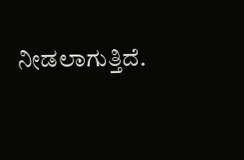ನೀಡಲಾಗುತ್ತಿದೆ.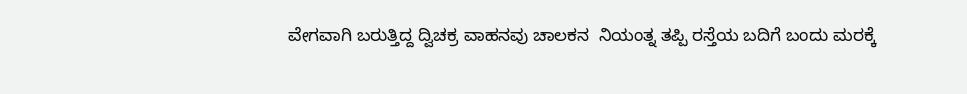ವೇಗವಾಗಿ ಬರುತ್ತಿದ್ದ ದ್ವಿಚಕ್ರ ವಾಹನವು ಚಾಲಕನ  ನಿಯಂತ್ನ ತಪ್ಪಿ ರಸ್ತೆಯ ಬದಿಗೆ ಬಂದು ಮರಕ್ಕೆ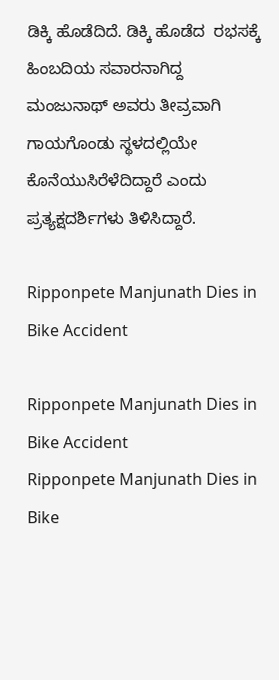ಡಿಕ್ಕಿ ಹೊಡೆದಿದೆ. ಡಿಕ್ಕಿ ಹೊಡೆದ  ರಭಸಕ್ಕೆ ಹಿಂಬದಿಯ ಸವಾರನಾಗಿದ್ದ ಮಂಜುನಾಥ್‌ ಅವರು ತೀವ್ರವಾಗಿ ಗಾಯಗೊಂಡು ಸ್ಥಳದಲ್ಲಿಯೇ ಕೊನೆಯುಸಿರೆಳೆದಿದ್ದಾರೆ ಎಂದು ಪ್ರತ್ಯಕ್ಷದರ್ಶಿಗಳು ತಿಳಿಸಿದ್ದಾರೆ.

Ripponpete Manjunath Dies in Bike Accident

Ripponpete Manjunath Dies in Bike Accident
Ripponpete Manjunath Dies in Bike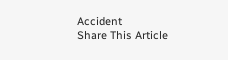Accident
Share This Article